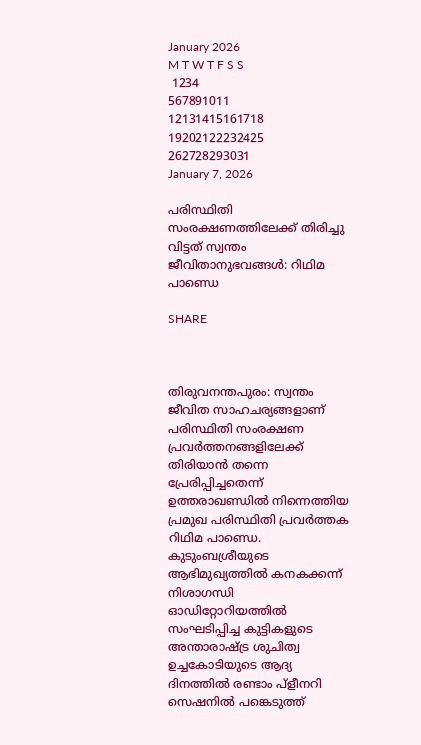January 2026
M T W T F S S
 1234
567891011
12131415161718
19202122232425
262728293031
January 7, 2026

പരിസ്ഥിതി സംരക്ഷണത്തിലേക്ക് തിരിച്ചു വിട്ടത് സ്വന്തം ജീവിതാനുഭവങ്ങള്‍: റിഥിമ പാണ്ഡെ

SHARE



തിരുവനന്തപുരം: സ്വന്തം ജീവിത സാഹചര്യങ്ങളാണ് പരിസ്ഥിതി സംരക്ഷണ പ്രവര്‍ത്തനങ്ങളിലേക്ക് തിരിയാന്‍ തന്നെ പ്രേരിപ്പിച്ചതെന്ന് ഉത്തരാഖണ്ഡില്‍ നിന്നെത്തിയ പ്രമുഖ പരിസ്ഥിതി പ്രവര്‍ത്തക റിഥിമ പാണ്ഡെ. കുടുംബശ്രീയുടെ ആഭിമുഖ്യത്തില്‍ കനകക്കന്ന് നിശാഗന്ധി ഓഡിറ്റോറിയത്തില്‍ സംഘടിപ്പിച്ച കുട്ടികളുടെ അന്താരാഷ്ട്ര ശുചിത്വ ഉച്ചകോടിയുടെ ആദ്യ ദിനത്തില്‍ രണ്ടാം പ്ളീനറി സെഷനില്‍ പങ്കെടുത്ത്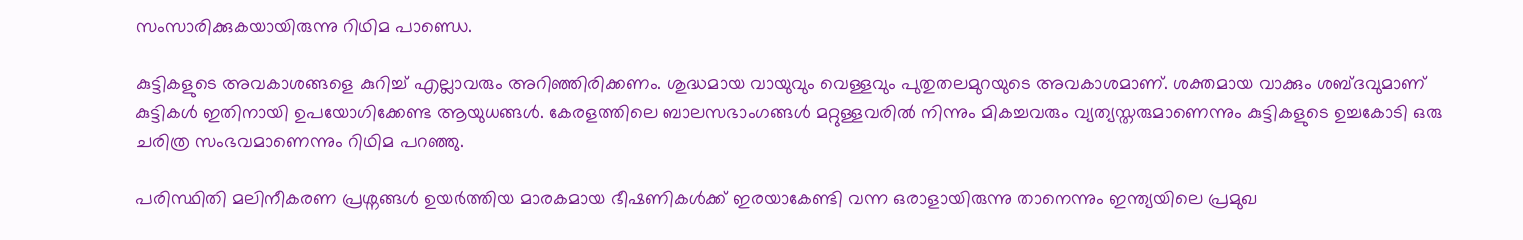സംസാരിക്കുകയായിരുന്നു റിഥിമ പാണ്ഡെ.

കുട്ടികളുടെ അവകാശങ്ങളെ കുറിച്ച് എല്ലാവരും അറിഞ്ഞിരിക്കണം. ശുദ്ധമായ വായുവും വെള്ളവും പുതുതലമുറയുടെ അവകാശമാണ്. ശക്തമായ വാക്കും ശബ്ദവുമാണ് കുട്ടികള്‍ ഇതിനായി ഉപയോഗിക്കേണ്ട ആയുധങ്ങള്‍. കേരളത്തിലെ ബാലസഭാംഗങ്ങള്‍ മറ്റുള്ളവരില്‍ നിന്നും മികച്ചവരും വ്യത്യസ്തരുമാണെന്നും കുട്ടികളുടെ ഉച്ചകോടി ഒരു ചരിത്ര സംഭവമാണെന്നും റിഥിമ പറഞ്ഞു.

പരിസ്ഥിതി മലിനീകരണ പ്രശ്നങ്ങള്‍ ഉയര്‍ത്തിയ മാരകമായ ഭീഷണികള്‍ക്ക് ഇരയാകേണ്ടി വന്ന ഒരാളായിരുന്നു താനെന്നും ഇന്ത്യയിലെ പ്രമുഖ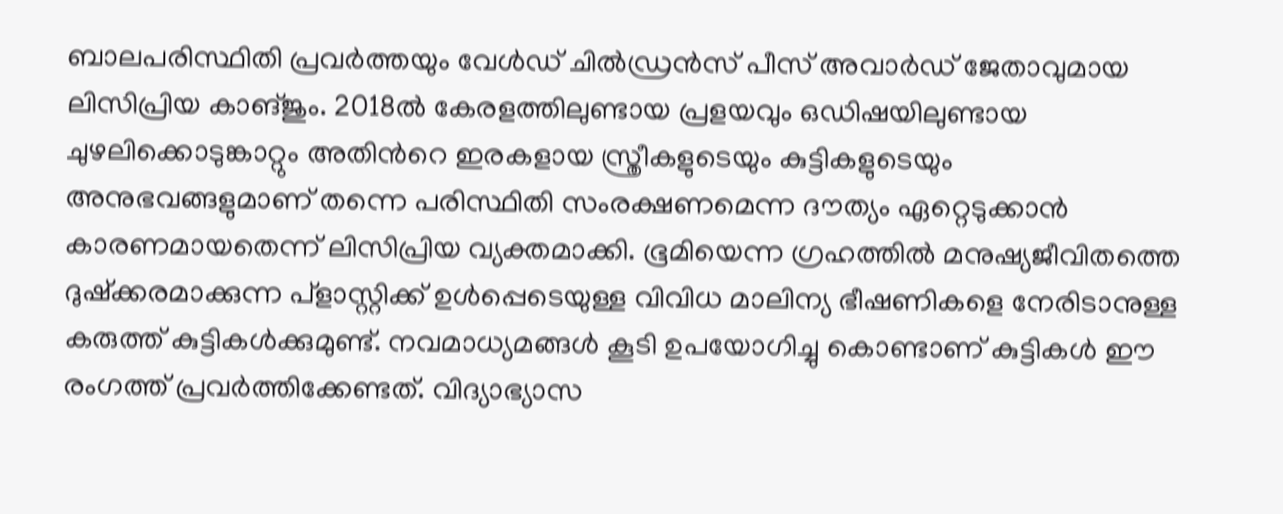ബാലപരിസ്ഥിതി പ്രവര്‍ത്തയും വേള്‍ഡ് ചില്‍ഡ്രന്‍സ് പീസ് അവാര്‍ഡ് ജേതാവുമായ ലിസിപ്രിയ കാങ്ജും. 2018ല്‍ കേരളത്തിലുണ്ടായ പ്രളയവും ഒഡിഷയിലുണ്ടായ ചുഴലിക്കൊടുങ്കാറ്റും അതിന്‍റെ ഇരകളായ സ്ത്രീകളുടെയും കുട്ടികളുടെയും അനുഭവങ്ങളുമാണ് തന്നെ പരിസ്ഥിതി സംരക്ഷണമെന്ന ദൗത്യം ഏറ്റെടുക്കാന്‍ കാരണമായതെന്ന് ലിസിപ്രിയ വ്യക്തമാക്കി. ഭൂമിയെന്ന ഗ്രഹത്തില്‍ മനുഷ്യജീവിതത്തെ ദുഷ്ക്കരമാക്കുന്ന പ്ളാസ്റ്റിക്ക് ഉള്‍പ്പെടെയുള്ള വിവിധ മാലിന്യ ഭീഷണികളെ നേരിടാനുള്ള കരുത്ത് കുട്ടികള്‍ക്കുമുണ്ട്. നവമാധ്യമങ്ങള്‍ കൂടി ഉപയോഗിച്ചു കൊണ്ടാണ് കുട്ടികള്‍ ഈ രംഗത്ത് പ്രവര്‍ത്തിക്കേണ്ടത്. വിദ്യാഭ്യാസ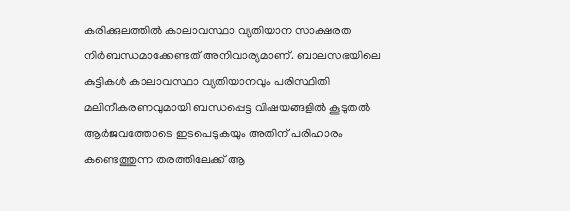കരിക്കുലത്തില്‍ കാലാവസ്ഥാ വ്യതിയാന സാക്ഷരത നിര്‍ബന്ധമാക്കേണ്ടത് അനിവാര്യമാണ്. ബാലസഭയിലെ കുട്ടികള്‍ കാലാവസ്ഥാ വ്യതിയാനവും പരിസ്ഥിതി മലിനീകരണവുമായി ബന്ധപ്പെട്ട വിഷയങ്ങളില്‍ കൂടുതല്‍ ആര്‍ജവത്തോടെ ഇടപെടുകയും അതിന് പരിഹാരം കണ്ടെത്തുന്ന തരത്തിലേക്ക് ആ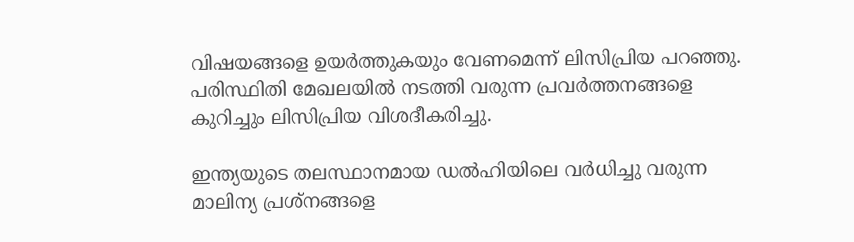വിഷയങ്ങളെ ഉയര്‍ത്തുകയും വേണമെന്ന് ലിസിപ്രിയ പറഞ്ഞു. പരിസ്ഥിതി മേഖലയില്‍ നടത്തി വരുന്ന പ്രവര്‍ത്തനങ്ങളെ കുറിച്ചും ലിസിപ്രിയ വിശദീകരിച്ചു.

ഇന്ത്യയുടെ തലസ്ഥാനമായ ഡല്‍ഹിയിലെ വര്‍ധിച്ചു വരുന്ന മാലിന്യ പ്രശ്നങ്ങളെ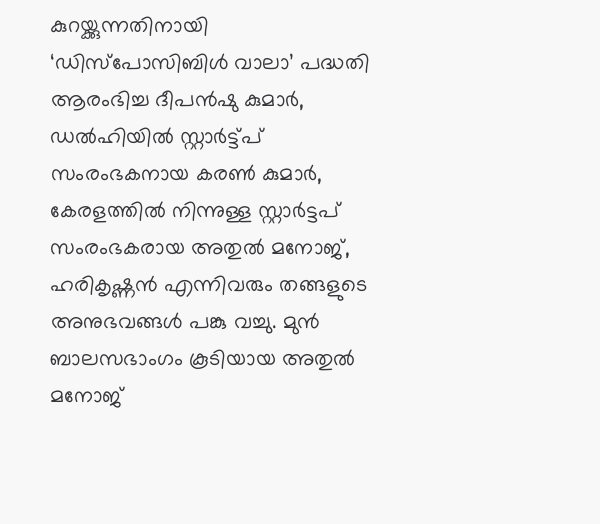കുറയ്ക്കുന്നതിനായി ‘ഡിസ്പോസിബിള്‍ വാലാ’ പദ്ധതി ആരംഭിച്ച ദീപന്‍ഷു കുമാര്‍, ഡല്‍ഹിയില്‍ സ്റ്റാര്‍ട്ട്പ് സംരംഭകനായ കരണ്‍ കുമാര്‍, കേരളത്തില്‍ നിന്നുള്ള സ്റ്റാര്‍ട്ടപ് സംരംഭകരായ അതുല്‍ മനോജ്, ഹരികൃഷ്ണന്‍ എന്നിവരും തങ്ങളുടെ അനുഭവങ്ങള്‍ പങ്കു വച്ചു. മുന്‍ ബാലസഭാംഗം കൂടിയായ അതുല്‍ മനോജ്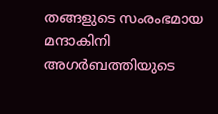തങ്ങളുടെ സംരംഭമായ മന്ദാകിനി അഗര്‍ബത്തിയുടെ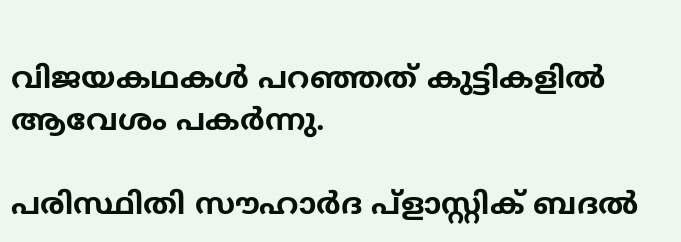വിജയകഥകള്‍ പറഞ്ഞത് കുട്ടികളില്‍ ആവേശം പകര്‍ന്നു.

പരിസ്ഥിതി സൗഹാര്‍ദ പ്ളാസ്റ്റിക് ബദല്‍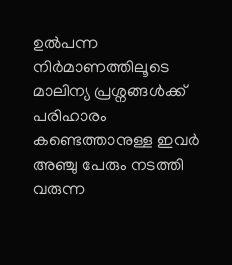ഉല്‍പന്ന നിര്‍മാണത്തിലൂടെ മാലിന്യ പ്രശ്നങ്ങള്‍ക്ക് പരിഹാരം കണ്ടെത്താനുള്ള ഇവര്‍ അഞ്ചു പേരും നടത്തി വരുന്ന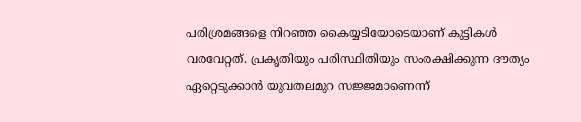പരിശ്രമങ്ങളെ നിറഞ്ഞ കൈയ്യടിയോടെയാണ് കുട്ടികള്‍ വരവേറ്റത്. പ്രകൃതിയും പരിസ്ഥിതിയും സംരക്ഷിക്കുന്ന ദൗത്യം ഏറ്റെടുക്കാന്‍ യുവതലമുറ സജ്ജമാണെന്ന്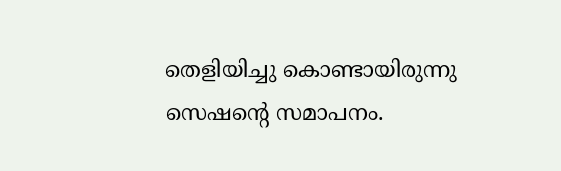തെളിയിച്ചു കൊണ്ടായിരുന്നു സെഷന്‍റെ സമാപനം.